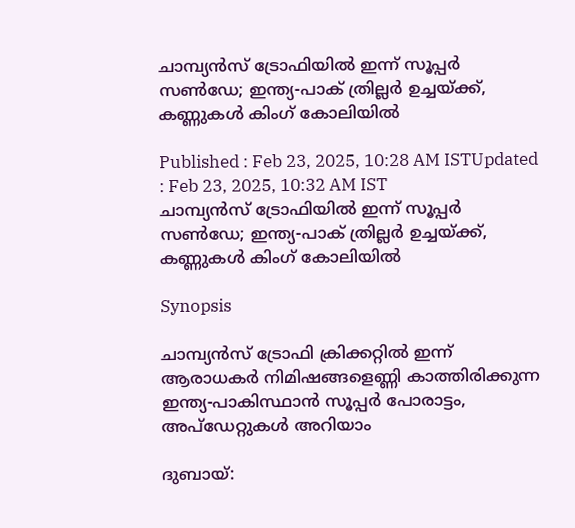ചാമ്പ്യന്‍സ് ട്രോഫിയില്‍ ഇന്ന് സൂപ്പര്‍ സണ്‍ഡേ; ഇന്ത്യ-പാക് ത്രില്ലര്‍ ഉച്ചയ്ക്ക്, കണ്ണുകള്‍ കിംഗ് കോലിയില്‍

Published : Feb 23, 2025, 10:28 AM ISTUpdated : Feb 23, 2025, 10:32 AM IST
ചാമ്പ്യന്‍സ് ട്രോഫിയില്‍ ഇന്ന് സൂപ്പര്‍ സണ്‍ഡേ; ഇന്ത്യ-പാക് ത്രില്ലര്‍ ഉച്ചയ്ക്ക്, കണ്ണുകള്‍ കിംഗ് കോലിയില്‍

Synopsis

ചാമ്പ്യന്‍സ് ട്രോഫി ക്രിക്കറ്റില്‍ ഇന്ന് ആരാധകര്‍ നിമിഷങ്ങളെണ്ണി കാത്തിരിക്കുന്ന ഇന്ത്യ-പാകിസ്ഥാന്‍ സൂപ്പര്‍ പോരാട്ടം, അപ്‌ഡേറ്റുകള്‍ അറിയാം

ദുബായ്: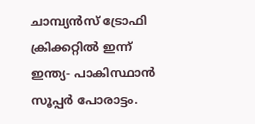ചാമ്പ്യന്‍സ് ട്രോഫി ക്രിക്കറ്റില്‍ ഇന്ന് ഇന്ത്യ- പാകിസ്ഥാൻ സൂപ്പര്‍ പോരാട്ടം.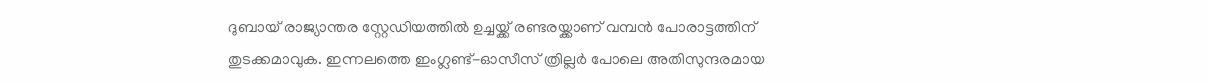ദുബായ് രാജ്യാന്തര സ്റ്റേഡിയത്തില്‍ ഉച്ചയ്ക്ക് രണ്ടരയ്ക്കാണ് വമ്പൻ പോരാട്ടത്തിന് തുടക്കമാവുക. ഇന്നലത്തെ ഇംഗ്ലണ്ട്-ഓസീസ് ത്രില്ലര്‍ പോലെ അതിസുന്ദരമായ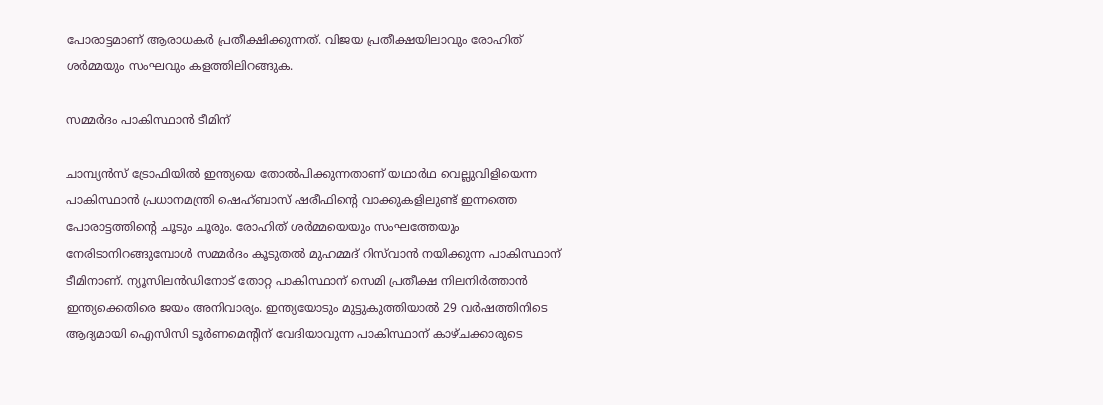പോരാട്ടമാണ് ആരാധകര്‍ പ്രതീക്ഷിക്കുന്നത്. വിജയ പ്രതീക്ഷയിലാവും രോഹിത് ശര്‍മ്മയും സംഘവും കളത്തിലിറങ്ങുക.

സമ്മര്‍ദം പാകിസ്ഥാന്‍ ടീമിന്

ചാമ്പ്യൻസ് ട്രോഫിയിൽ ഇന്ത്യയെ തോൽപിക്കുന്നതാണ് യഥാർഥ വെല്ലുവിളിയെന്ന പാകിസ്ഥാൻ പ്രധാനമന്ത്രി ഷെഹ്ബാസ് ഷരീഫിന്‍റെ വാക്കുകളിലുണ്ട് ഇന്നത്തെ പോരാട്ടത്തിന്‍റെ ചൂടും ചൂരും. രോഹിത് ശർമ്മയെയും സംഘത്തേയും നേരിടാനിറങ്ങുമ്പോൾ സമ്മർദം കൂടുതൽ മുഹമ്മദ് റിസ്‌വാന്‍ നയിക്കുന്ന പാകിസ്ഥാന് ടീമിനാണ്. ന്യൂസിലൻഡിനോട് തോറ്റ പാകിസ്ഥാന് സെമി പ്രതീക്ഷ നിലനിർത്താൻ ഇന്ത്യക്കെതിരെ ജയം അനിവാര്യം. ഇന്ത്യയോടും മുട്ടുകുത്തിയാൽ 29 വർഷത്തിനിടെ ആദ്യമായി ഐസിസി ടൂർണമെന്‍റിന് വേദിയാവുന്ന പാകിസ്ഥാന് കാഴ്ചക്കാരുടെ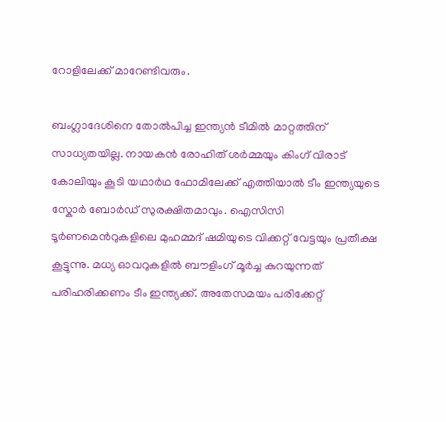റോളിലേക്ക് മാറേണ്ടിവരും.

ബംഗ്ലാദേശിനെ തോൽപിച്ച ഇന്ത്യൻ ടീമിൽ മാറ്റത്തിന് സാധ്യതയില്ല. നായകന്‍ രോഹിത് ശർമ്മയും കിംഗ് വിരാട് കോലിയും കൂടി യഥാർഥ ഫോമിലേക്ക് എത്തിയാൽ ടീം ഇന്ത്യയുടെ സ്കോർ ബോർഡ് സുരക്ഷിതമാവും. ഐസിസി ടൂർണമെന്‍റുകളിലെ മുഹമ്മദ് ഷമിയുടെ വിക്കറ്റ് വേട്ടയും പ്രതീക്ഷ കൂട്ടുന്നു. മധ്യ ഓവറുകളിൽ ബൗളിംഗ് മൂർച്ച കുറയുന്നത് പരിഹരിക്കണം ടീം ഇന്ത്യക്ക്. അതേസമയം പരിക്കേറ്റ്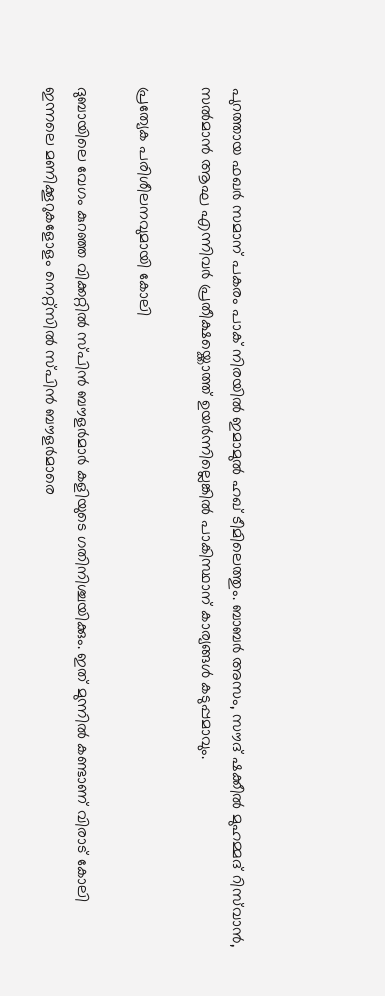പുറത്തായ ഫഖർ സമാന് പകരം പാക് നിരയില്‍ ഇമാമുൽ ഹഖ് ടീമിലെത്തും. ബാബർ അസം, സൗദ് ഷക്കീൽ മുഹമ്മദ് റിസ്‌വാൻ, സൽമാൻ ആഘ എന്നിവർ പ്രതീക്ഷയ്ക്കൊത്ത് ഉയർന്നില്ലെങ്കിൽ പാകിസ്ഥാന് കാര്യങ്ങൾ കടുപ്പമാവും.

പ്രത്യേക പരിശീലനവുമായി കോലി

ദുബായിലെ വേഗം കുറഞ്ഞ വിക്കറ്റിൽ സ്പിൻ ബൗളർമാർ കളിയുടെ ഗതിനിശ്ചയിക്കും. ഇത് മുന്നിൽ കണ്ടാണ് വിരാട് കോലി ഇന്നലെ മണിക്കൂറുകളോളം നെറ്റ്സിൽ സ്പിൻ ബൗളർമാരെ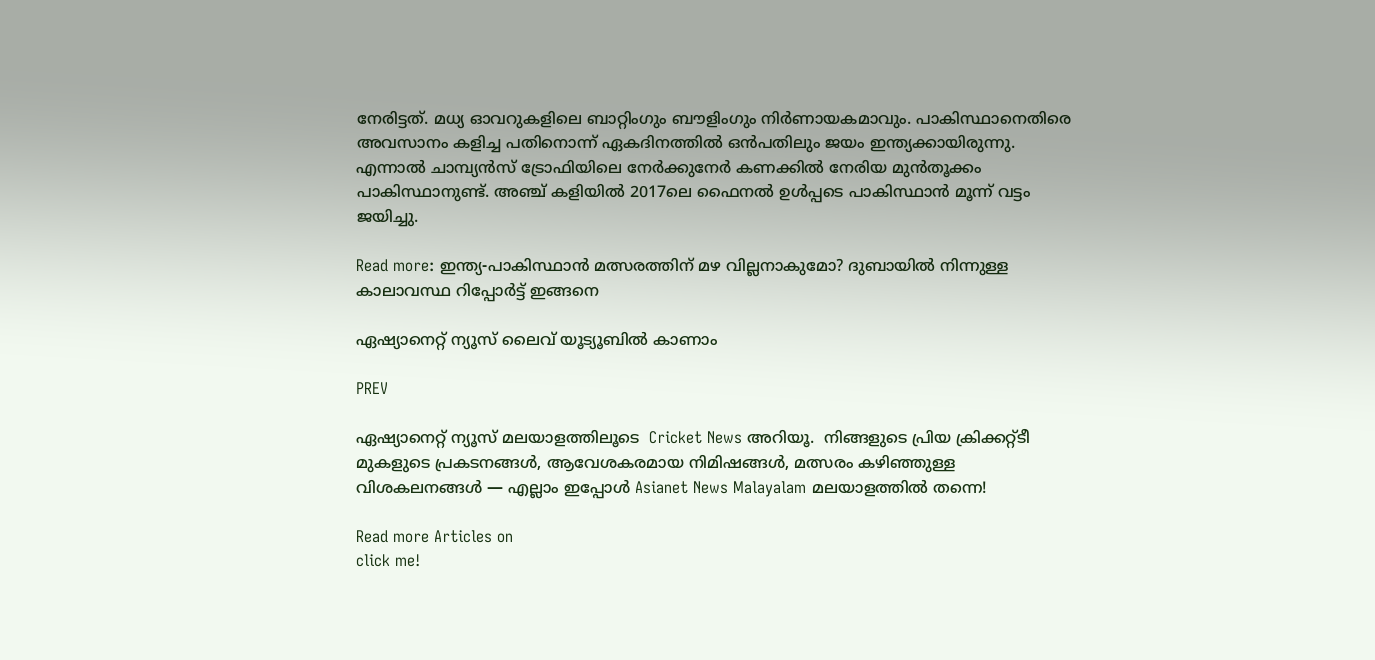നേരിട്ടത്. മധ്യ ഓവറുകളിലെ ബാറ്റിംഗും ബൗളിംഗും നിർണായകമാവും. പാകിസ്ഥാനെതിരെ അവസാനം കളിച്ച പതിനൊന്ന് ഏകദിനത്തിൽ ഒൻപതിലും ജയം ഇന്ത്യക്കായിരുന്നു. എന്നാൽ ചാമ്പ്യൻസ് ട്രോഫിയിലെ നേർക്കുനേർ കണക്കിൽ നേരിയ മുൻതൂക്കം പാകിസ്ഥാനുണ്ട്. അഞ്ച് കളിയിൽ 2017ലെ ഫൈനൽ ഉൾപ്പടെ പാകിസ്ഥാന്‍ മൂന്ന് വട്ടം ജയിച്ചു.

Read more: ഇന്ത്യ-പാകിസ്ഥാന്‍ മത്സരത്തിന് മഴ വില്ലനാകുമോ? ദുബായില്‍ നിന്നുള്ള കാലാവസ്ഥ റിപ്പോര്‍ട്ട് ഇങ്ങനെ

ഏഷ്യാനെറ്റ് ന്യൂസ് ലൈവ് യൂട്യൂബിൽ കാണാം

PREV

ഏഷ്യാനെറ്റ് ന്യൂസ് മലയാളത്തിലൂടെ  Cricket News അറിയൂ.  നിങ്ങളുടെ പ്രിയ ക്രിക്കറ്റ്ടീ മുകളുടെ പ്രകടനങ്ങൾ, ആവേശകരമായ നിമിഷങ്ങൾ, മത്സരം കഴിഞ്ഞുള്ള വിശകലനങ്ങൾ — എല്ലാം ഇപ്പോൾ Asianet News Malayalam മലയാളത്തിൽ തന്നെ!

Read more Articles on
click me!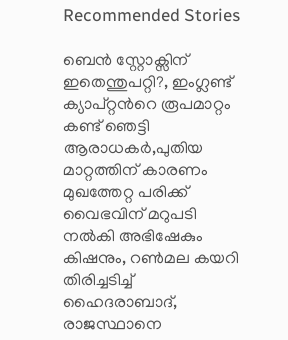Recommended Stories

ബെൻ സ്റ്റോക്സിന് ഇതെന്തുപറ്റി?, ഇംഗ്ലണ്ട് ക്യാപ്റ്റന്‍റെ രൂപമാറ്റം കണ്ട് ഞെട്ടി ആരാധകര്‍,പുതിയ മാറ്റത്തിന് കാരണം മുഖത്തേറ്റ പരിക്ക്
വൈഭവിന് മറുപടി നല്‍കി അഭിഷേകും കിഷനും, റണ്‍മല കയറി തിരിച്ചടിച്ച് ഹൈദരാബാദ്, രാജസ്ഥാനെ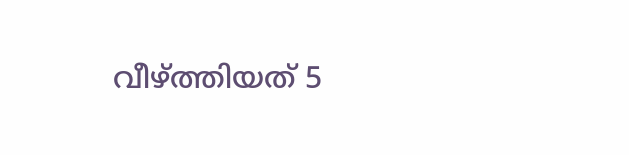വീഴ്ത്തിയത് 5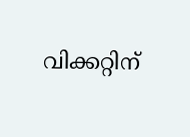വിക്കറ്റിന്